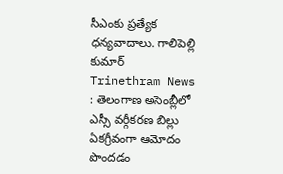సీఎంకు ప్రత్యేక ధన్యవాదాలు. గాలిపెల్లి కుమార్
Trinethram News : తెలంగాణ అసెంబ్లీలో ఎస్సీ వర్గీకరణ బిల్లు ఏకగ్రీవంగా ఆమోదం పొందడం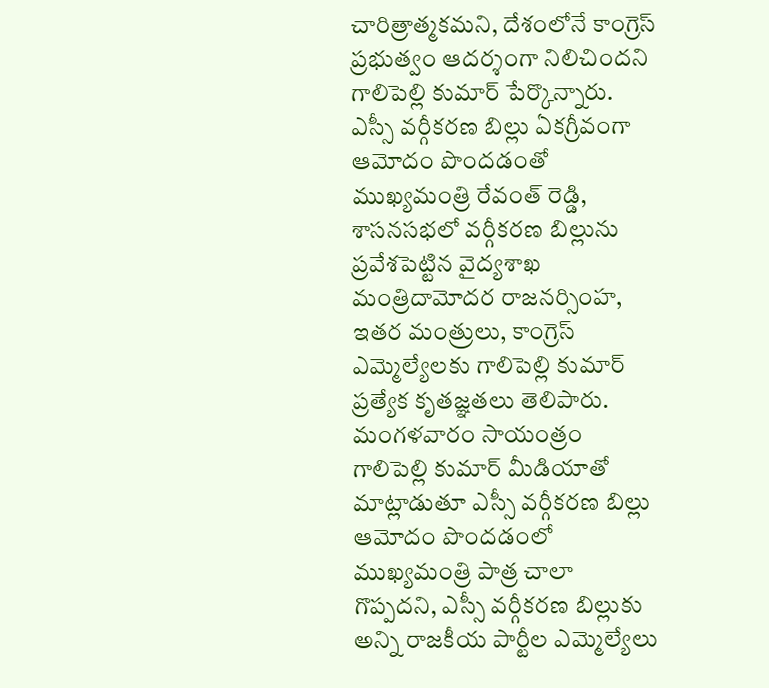చారిత్రాత్మకమని, దేశంలోనే కాంగ్రెస్ ప్రభుత్వం ఆదర్శంగా నిలిచిందని గాలిపెల్లి కుమార్ పేర్కొన్నారు. ఎస్సీ వర్గీకరణ బిల్లు ఏకగ్రీవంగా ఆమోదం పొందడంతో ముఖ్యమంత్రి రేవంత్ రెడ్డి, శాసనసభలో వర్గీకరణ బిల్లును ప్రవేశపెట్టిన వైద్యశాఖ మంత్రిదామోదర రాజనర్సింహ, ఇతర మంత్రులు, కాంగ్రెస్ ఎమ్మెల్యేలకు గాలిపెల్లి కుమార్ ప్రత్యేక కృతజ్ఞతలు తెలిపారు.
మంగళవారం సాయంత్రం గాలిపెల్లి కుమార్ మీడియాతో మాట్లాడుతూ ఎస్సీ వర్గీకరణ బిల్లు ఆమోదం పొందడంలో ముఖ్యమంత్రి పాత్ర చాలా గొప్పదని, ఎస్సీ వర్గీకరణ బిల్లుకు అన్ని రాజకీయ పార్టీల ఎమ్మెల్యేలు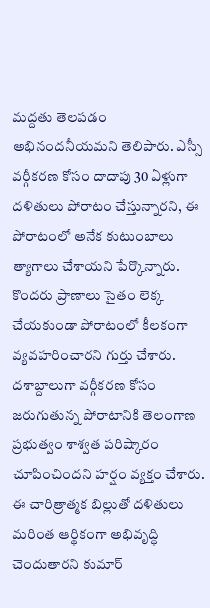మద్దతు తెలపడం అభినందనీయమని తెలిపారు. ఎస్సీ వర్గీకరణ కోసం దాదాపు 30 ఏళ్లుగా దళితులు పోరాటం చేస్తున్నారని, ఈ పోరాటంలో అనేక కుటుంబాలు త్యాగాలు చేశాయని పేర్కొన్నారు. కొందరు ప్రాణాలు సైతం లెక్క చేయకుండా పోరాటంలో కీలకంగా వ్యవహరించారని గుర్తు చేశారు. దశాబ్దాలుగా వర్గీకరణ కోసం జరుగుతున్న పోరాటానికి తెలంగాణ ప్రభుత్వం శాశ్వత పరిష్కారం చూపించిందని హర్షం వ్యక్తం చేశారు. ఈ చారిత్రాత్మక బిల్లుతో దళితులు మరింత ఆర్థికంగా అభివృద్ధి చెందుతారని కుమార్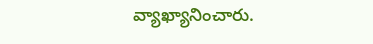వ్యాఖ్యానించారు.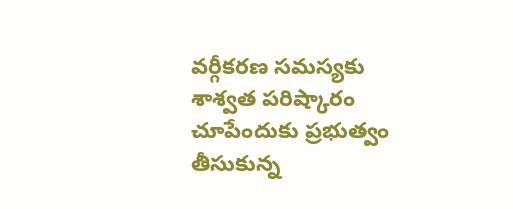వర్గీకరణ సమస్యకు శాశ్వత పరిష్కారం చూపేందుకు ప్రభుత్వం తీసుకున్న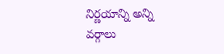నిర్ణయాన్ని అన్ని వర్గాలు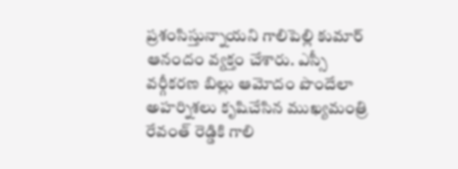ప్రశంసిస్తున్నాయని గాలిపెల్లి కుమార్ ఆనందం వ్యక్తం చేశారు. ఎస్సీ వర్గీకరణ బిల్లు ఆమోదం పొందేలా అహర్నిశలు కృషిచేసిన ముఖ్యమంత్రి రేవంత్ రెడ్డికి గాలి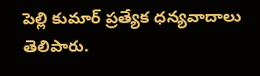పెల్లి కుమార్ ప్రత్యేక ధన్యవాదాలు తెలిపారు.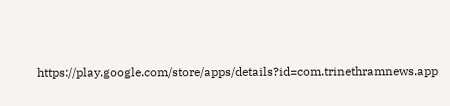https://play.google.com/store/apps/details?id=com.trinethramnews.app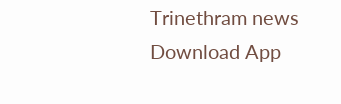Trinethram news
Download App